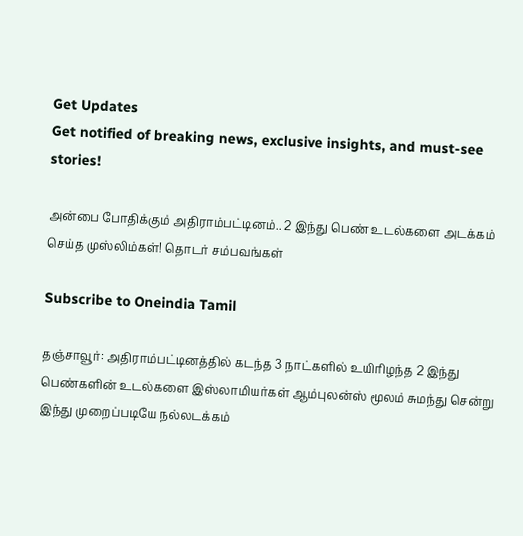Get Updates
Get notified of breaking news, exclusive insights, and must-see stories!

அன்பை போதிக்கும் அதிராம்பட்டினம்.. 2 இந்து பெண் உடல்களை அடக்கம் செய்த முஸ்லிம்கள்! தொடர் சம்பவங்கள்

Subscribe to Oneindia Tamil

தஞ்சாவூர்: அதிராம்பட்டினத்தில் கடந்த 3 நாட்களில் உயிரிழந்த 2 இந்து பெண்களின் உடல்களை இஸ்லாமியர்கள் ஆம்புலன்ஸ் மூலம் சுமந்து சென்று இந்து முறைப்படியே நல்லடக்கம்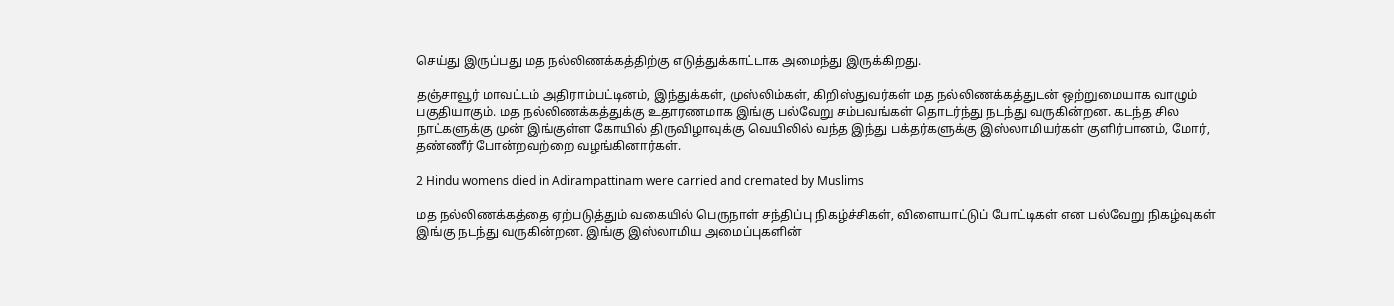செய்து இருப்பது மத நல்லிணக்கத்திற்கு எடுத்துக்காட்டாக அமைந்து இருக்கிறது.

தஞ்சாவூர் மாவட்டம் அதிராம்பட்டினம், இந்துக்கள், முஸ்லிம்கள், கிறிஸ்துவர்கள் மத நல்லிணக்கத்துடன் ஒற்றுமையாக வாழும் பகுதியாகும். மத நல்லிணக்கத்துக்கு உதாரணமாக இங்கு பல்வேறு சம்பவங்கள் தொடர்ந்து நடந்து வருகின்றன. கடந்த சில நாட்களுக்கு முன் இங்குள்ள கோயில் திருவிழாவுக்கு வெயிலில் வந்த இந்து பக்தர்களுக்கு இஸ்லாமியர்கள் குளிர்பானம், மோர், தண்ணீர் போன்றவற்றை வழங்கினார்கள்.

2 Hindu womens died in Adirampattinam were carried and cremated by Muslims

மத நல்லிணக்கத்தை ஏற்படுத்தும் வகையில் பெருநாள் சந்திப்பு நிகழ்ச்சிகள், விளையாட்டுப் போட்டிகள் என பல்வேறு நிகழ்வுகள் இங்கு நடந்து வருகின்றன. இங்கு இஸ்லாமிய அமைப்புகளின்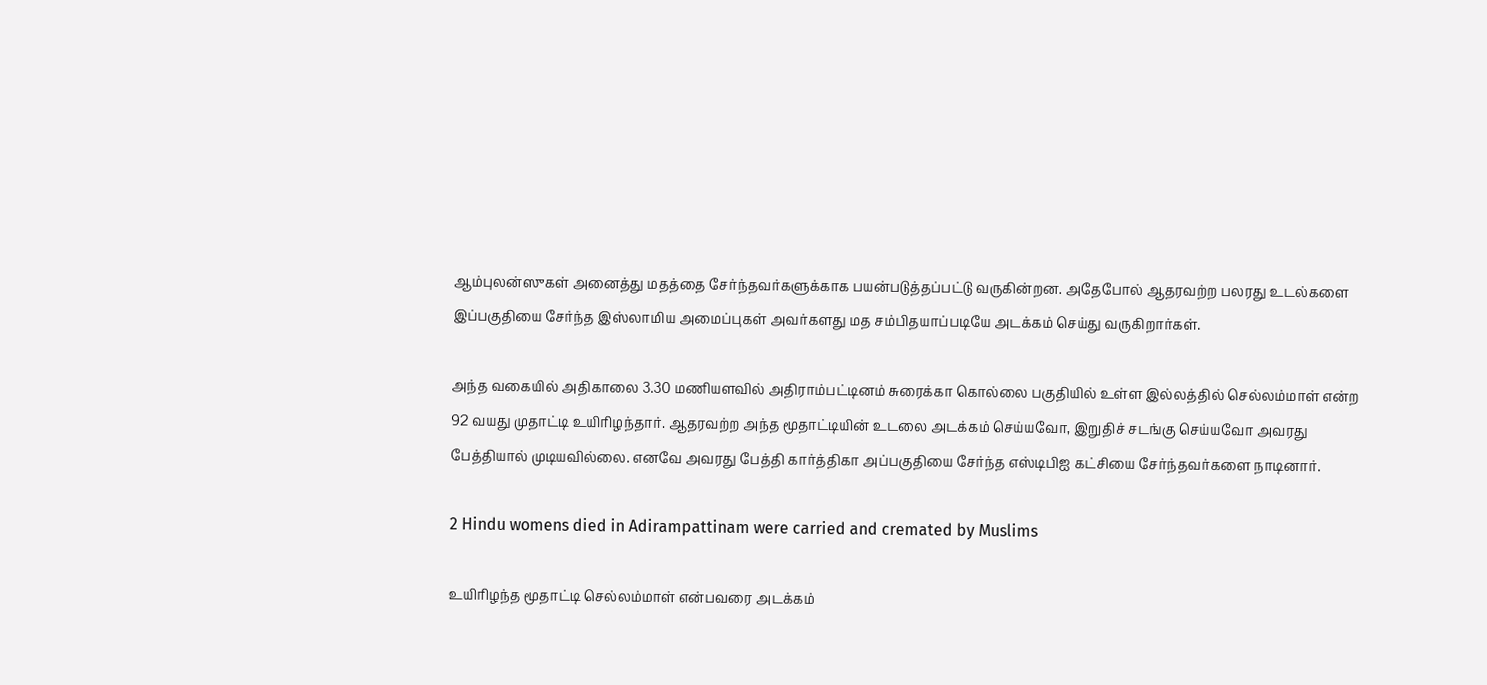ஆம்புலன்ஸுகள் அனைத்து மதத்தை சேர்ந்தவர்களுக்காக பயன்படுத்தப்பட்டு வருகின்றன. அதேபோல் ஆதரவற்ற பலரது உடல்களை இப்பகுதியை சேர்ந்த இஸ்லாமிய அமைப்புகள் அவர்களது மத சம்பிதயாப்படியே அடக்கம் செய்து வருகிறார்கள்.

அந்த வகையில் அதிகாலை 3.30 மணியளவில் அதிராம்பட்டினம் சுரைக்கா கொல்லை பகுதியில் உள்ள இல்லத்தில் செல்லம்மாள் என்ற 92 வயது முதாட்டி உயிரிழந்தார். ஆதரவற்ற அந்த மூதாட்டியின் உடலை அடக்கம் செய்யவோ, இறுதிச் சடங்கு செய்யவோ அவரது பேத்தியால் முடியவில்லை. எனவே அவரது பேத்தி கார்த்திகா அப்பகுதியை சேர்ந்த எஸ்டிபிஐ கட்சியை சேர்ந்தவர்களை நாடினார்.

2 Hindu womens died in Adirampattinam were carried and cremated by Muslims

உயிரிழந்த மூதாட்டி செல்லம்மாள் என்பவரை அடக்கம்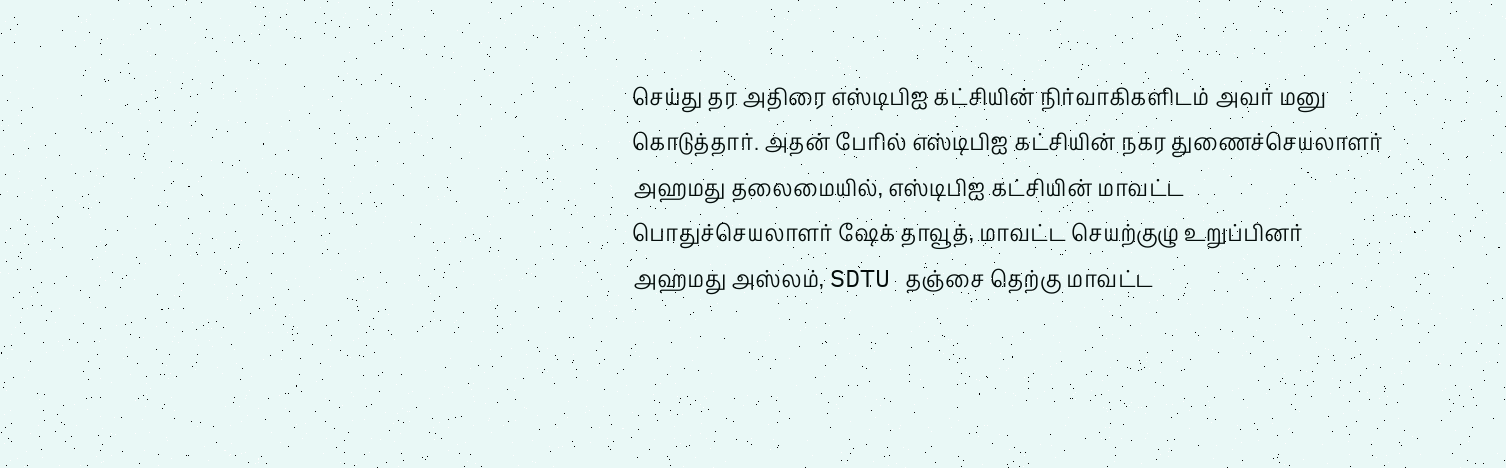செய்து தர அதிரை எஸ்டிபிஐ கட்சியின் நிர்வாகிகளிடம் அவர் மனு கொடுத்தார். அதன் பேரில் எஸ்டிபிஐ கட்சியின் நகர துணைச்செயலாளர் அஹமது தலைமையில், எஸ்டிபிஐ கட்சியின் மாவட்ட பொதுச்செயலாளர் ஷேக் தாவூத், மாவட்ட செயற்குழு உறுப்பினர் அஹமது அஸ்லம், SDTU தஞ்சை தெற்கு மாவட்ட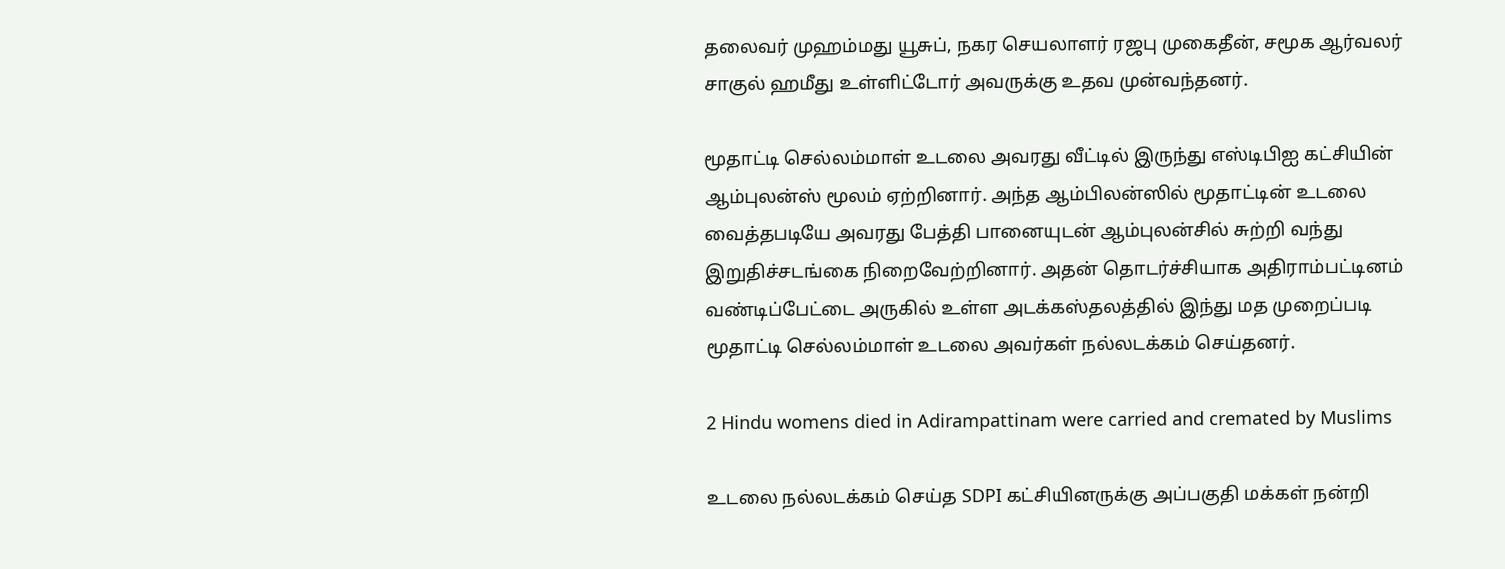தலைவர் முஹம்மது யூசுப், நகர செயலாளர் ரஜபு முகைதீன், சமூக ஆர்வலர் சாகுல் ஹமீது உள்ளிட்டோர் அவருக்கு உதவ முன்வந்தனர்.

மூதாட்டி செல்லம்மாள் உடலை அவரது வீட்டில் இருந்து எஸ்டிபிஐ கட்சியின் ஆம்புலன்ஸ் மூலம் ஏற்றினார். அந்த ஆம்பிலன்ஸில் மூதாட்டின் உடலை வைத்தபடியே அவரது பேத்தி பானையுடன் ஆம்புலன்சில் சுற்றி வந்து இறுதிச்சடங்கை நிறைவேற்றினார். அதன் தொடர்ச்சியாக அதிராம்பட்டினம் வண்டிப்பேட்டை அருகில் உள்ள அடக்கஸ்தலத்தில் இந்து மத முறைப்படி மூதாட்டி செல்லம்மாள் உடலை அவர்கள் நல்லடக்கம் செய்தனர்.

2 Hindu womens died in Adirampattinam were carried and cremated by Muslims

உடலை நல்லடக்கம் செய்த SDPI கட்சியினருக்கு அப்பகுதி மக்கள் நன்றி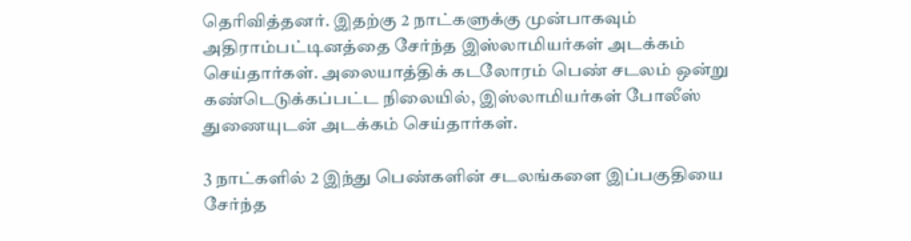தெரிவித்தனர். இதற்கு 2 நாட்களுக்கு முன்பாகவும் அதிராம்பட்டினத்தை சேர்ந்த இஸ்லாமியர்கள் அடக்கம் செய்தார்கள். அலையாத்திக் கடலோரம் பெண் சடலம் ஒன்று கண்டெடுக்கப்பட்ட நிலையில், இஸ்லாமியர்கள் போலீஸ் துணையுடன் அடக்கம் செய்தார்கள்.

3 நாட்களில் 2 இந்து பெண்களின் சடலங்களை இப்பகுதியை சேர்ந்த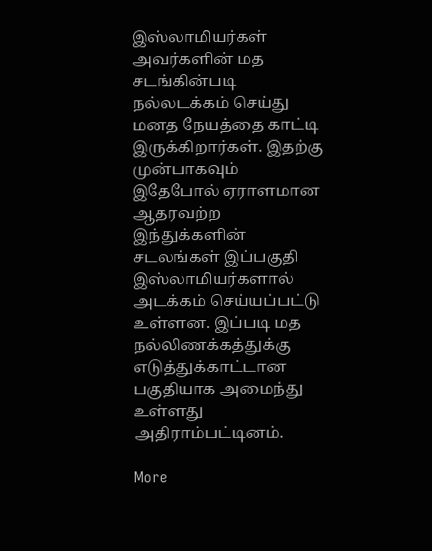இஸ்லாமியர்கள் அவர்களின் மத சடங்கின்படி நல்லடக்கம் செய்து மனத நேயத்தை காட்டி இருக்கிறார்கள். இதற்கு முன்பாகவும் இதேபோல் ஏராளமான ஆதரவற்ற இந்துக்களின் சடலங்கள் இப்பகுதி இஸ்லாமியர்களால் அடக்கம் செய்யப்பட்டு உள்ளன. இப்படி மத நல்லிணக்கத்துக்கு எடுத்துக்காட்டான பகுதியாக அமைந்து உள்ளது அதிராம்பட்டினம்.

More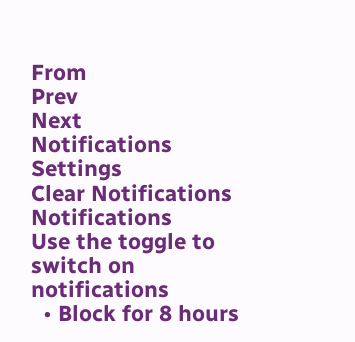From
Prev
Next
Notifications
Settings
Clear Notifications
Notifications
Use the toggle to switch on notifications
  • Block for 8 hours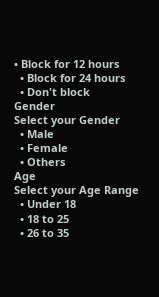• Block for 12 hours
  • Block for 24 hours
  • Don't block
Gender
Select your Gender
  • Male
  • Female
  • Others
Age
Select your Age Range
  • Under 18
  • 18 to 25
  • 26 to 35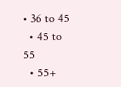• 36 to 45
  • 45 to 55
  • 55+